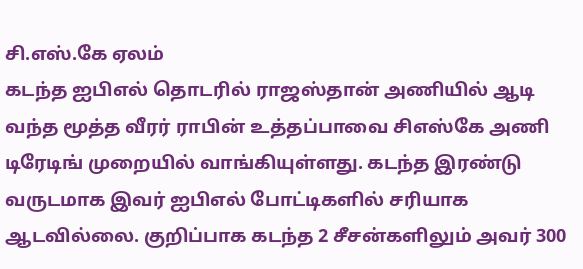சி.எஸ்.கே ஏலம்
கடந்த ஐபிஎல் தொடரில் ராஜஸ்தான் அணியில் ஆடி வந்த மூத்த வீரர் ராபின் உத்தப்பாவை சிஎஸ்கே அணி டிரேடிங் முறையில் வாங்கியுள்ளது. கடந்த இரண்டு வருடமாக இவர் ஐபிஎல் போட்டிகளில் சரியாக ஆடவில்லை. குறிப்பாக கடந்த 2 சீசன்களிலும் அவர் 300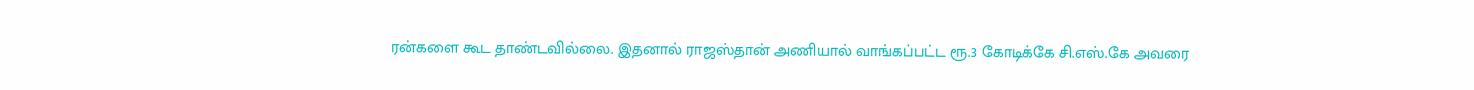ரன்களை கூட தாண்டவில்லை. இதனால் ராஜஸ்தான் அணியால் வாங்கப்பட்ட ரூ.3 கோடிக்கே சி.எஸ்.கே அவரை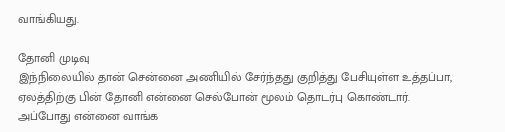வாங்கியது.

தோனி முடிவு
இந்நிலையில் தான் சென்னை அணியில் சேர்ந்தது குறித்து பேசியுள்ள உத்தப்பா, ஏலத்திற்கு பின் தோனி என்னை செல்போன் மூலம் தொடர்பு கொண்டார். அப்போது என்னை வாங்க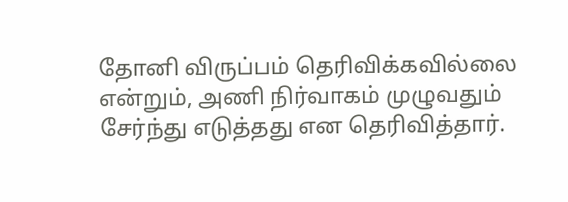தோனி விருப்பம் தெரிவிக்கவில்லை என்றும், அணி நிர்வாகம் முழுவதும் சேர்ந்து எடுத்தது என தெரிவித்தார்.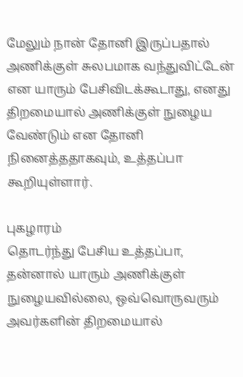மேலும் நான் தோனி இருப்பதால் அணிக்குள் சுலபமாக வந்துவிட்டேன் என யாரும் பேசிவிடக்கூடாது, எனது திறமையால் அணிக்குள் நுழைய வேண்டும் என தோனி நினைத்ததாகவும், உத்தப்பா கூறியுள்ளார்.

புகழாரம்
தொடர்ந்து பேசிய உத்தப்பா, தன்னால் யாரும் அணிக்குள் நுழையவில்லை, ஒவ்வொருவரும் அவர்களின் திறமையால்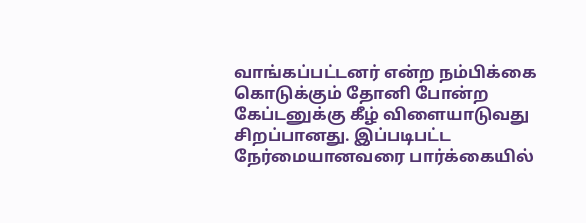வாங்கப்பட்டனர் என்ற நம்பிக்கை கொடுக்கும் தோனி போன்ற கேப்டனுக்கு கீழ் விளையாடுவது சிறப்பானது. இப்படிபட்ட நேர்மையானவரை பார்க்கையில்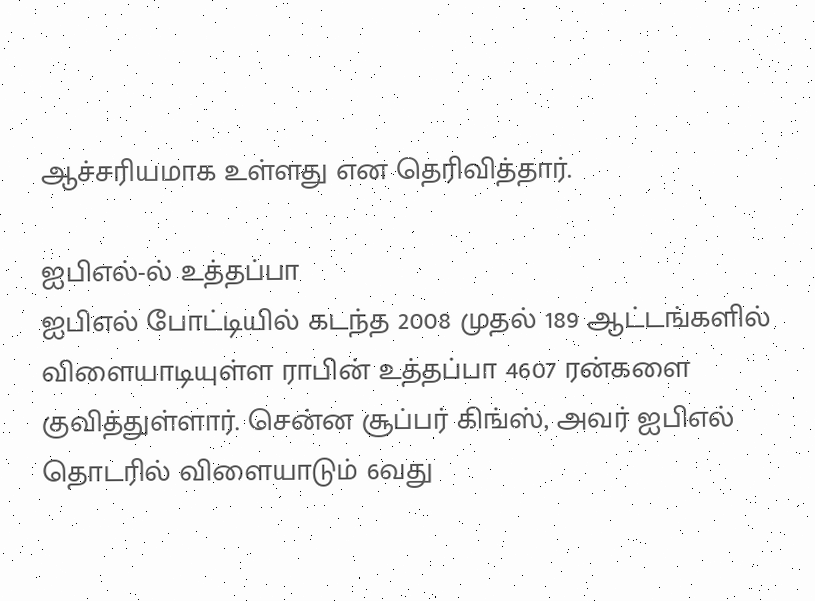ஆச்சரியமாக உள்ளது என தெரிவித்தார்.

ஐபிஎல்-ல் உத்தப்பா
ஐபிஎல் போட்டியில் கடந்த 2008 முதல் 189 ஆட்டங்களில் விளையாடியுள்ள ராபின் உத்தப்பா 4607 ரன்களை குவித்துள்ளார். சென்ன சூப்பர் கிங்ஸ், அவர் ஐபிஎல் தொடரில் விளையாடும் 6வது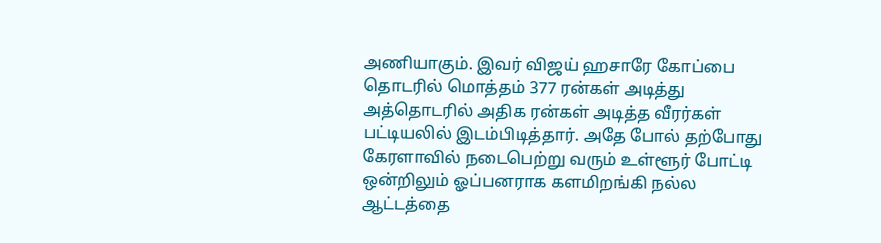அணியாகும். இவர் விஜய் ஹசாரே கோப்பை தொடரில் மொத்தம் 377 ரன்கள் அடித்து அத்தொடரில் அதிக ரன்கள் அடித்த வீரர்கள் பட்டியலில் இடம்பிடித்தார். அதே போல் தற்போது கேரளாவில் நடைபெற்று வரும் உள்ளூர் போட்டி ஒன்றிலும் ஓப்பனராக களமிறங்கி நல்ல ஆட்டத்தை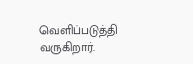வெளிப்படுத்தி வருகிறார்.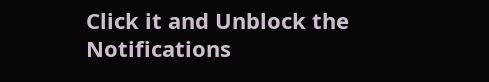Click it and Unblock the Notifications